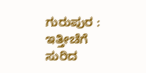ಗುರುಪುರ : ಇತ್ತೀಚೆಗೆ ಸುರಿದ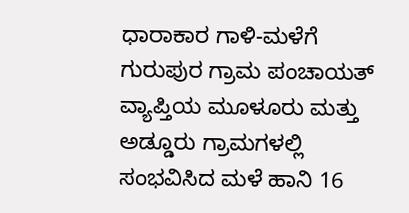ಧಾರಾಕಾರ ಗಾಳಿ-ಮಳೆಗೆ ಗುರುಪುರ ಗ್ರಾಮ ಪಂಚಾಯತ್ ವ್ಯಾಪ್ತಿಯ ಮೂಳೂರು ಮತ್ತು ಅಡ್ಡೂರು ಗ್ರಾಮಗಳಲ್ಲಿ ಸಂಭವಿಸಿದ ಮಳೆ ಹಾನಿ 16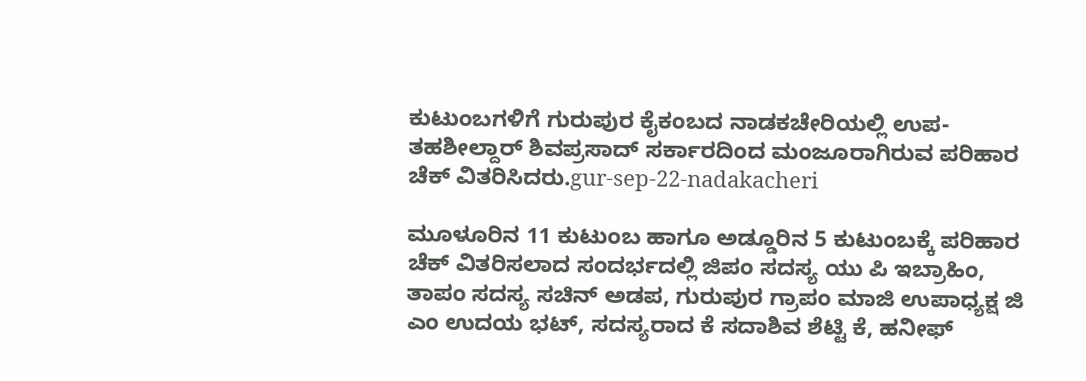ಕುಟುಂಬಗಳಿಗೆ ಗುರುಪುರ ಕೈಕಂಬದ ನಾಡಕಚೇರಿಯಲ್ಲಿ ಉಪ-ತಹಶೀಲ್ದಾರ್ ಶಿವಪ್ರಸಾದ್ ಸರ್ಕಾರದಿಂದ ಮಂಜೂರಾಗಿರುವ ಪರಿಹಾರ ಚೆಕ್ ವಿತರಿಸಿದರು.gur-sep-22-nadakacheri

ಮೂಳೂರಿನ 11 ಕುಟುಂಬ ಹಾಗೂ ಅಡ್ಡೂರಿನ 5 ಕುಟುಂಬಕ್ಕೆ ಪರಿಹಾರ ಚೆಕ್ ವಿತರಿಸಲಾದ ಸಂದರ್ಭದಲ್ಲಿ ಜಿಪಂ ಸದಸ್ಯ ಯು ಪಿ ಇಬ್ರಾಹಿಂ, ತಾಪಂ ಸದಸ್ಯ ಸಚಿನ್ ಅಡಪ, ಗುರುಪುರ ಗ್ರಾಪಂ ಮಾಜಿ ಉಪಾಧ್ಯಕ್ಷ ಜಿ ಎಂ ಉದಯ ಭಟ್, ಸದಸ್ಯರಾದ ಕೆ ಸದಾಶಿವ ಶೆಟ್ಟಿ ಕೆ, ಹನೀಫ್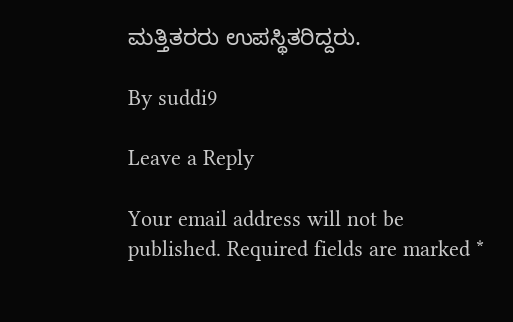ಮತ್ತಿತರರು ಉಪಸ್ಥಿತರಿದ್ದರು.

By suddi9

Leave a Reply

Your email address will not be published. Required fields are marked *